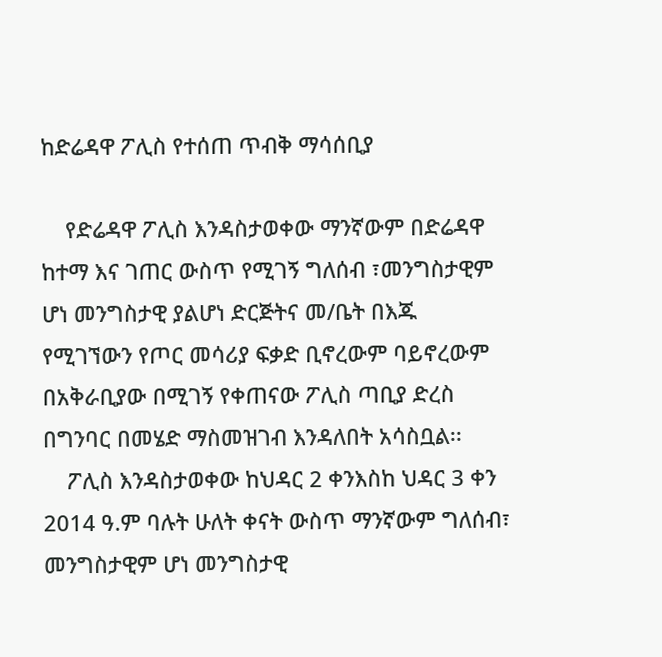ከድሬዳዋ ፖሊስ የተሰጠ ጥብቅ ማሳሰቢያ

    የድሬዳዋ ፖሊስ እንዳስታወቀው ማንኛውም በድሬዳዋ ከተማ እና ገጠር ውስጥ የሚገኝ ግለሰብ ፣መንግስታዊም ሆነ መንግስታዊ ያልሆነ ድርጅትና መ/ቤት በእጁ የሚገኘውን የጦር መሳሪያ ፍቃድ ቢኖረውም ባይኖረውም በአቅራቢያው በሚገኝ የቀጠናው ፖሊስ ጣቢያ ድረስ በግንባር በመሄድ ማስመዝገብ እንዳለበት አሳስቧል፡፡
    ፖሊስ እንዳስታወቀው ከህዳር 2 ቀንእስከ ህዳር 3 ቀን 2014 ዓ.ም ባሉት ሁለት ቀናት ውስጥ ማንኛውም ግለሰብ፣ መንግስታዊም ሆነ መንግስታዊ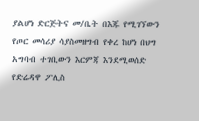ያልሆነ ድርጅትና መ/ቤት በእጁ የሚገኘውን የጦር መሳሪያ ሳያስመዘግብ የቀረ ከሆነ በህግ አግባብ ተገቢውን እርምጃ እንደሚወሰድ የድሬዳዋ ፖሊስ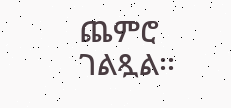ጨምሮ ገልጿል፡፡